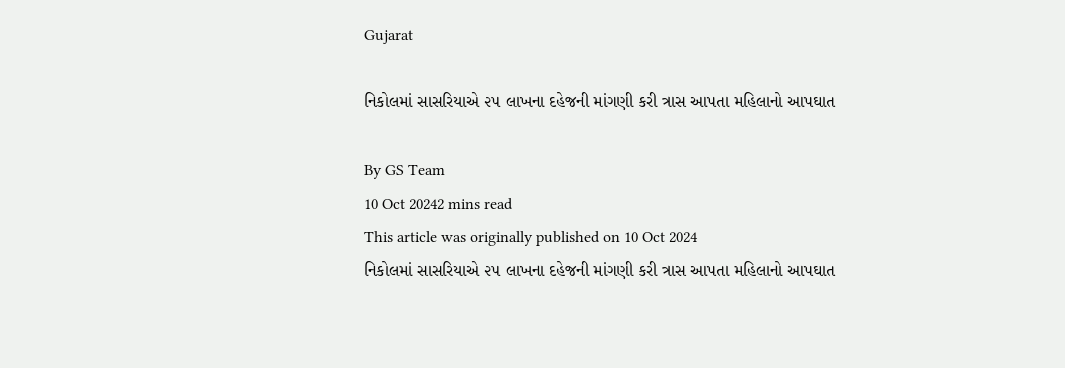Gujarat

નિકોલમાં સાસરિયાએ ૨૫ લાખના દહેજની માંગણી કરી ત્રાસ આપતા મહિલાનો આપઘાત

By GS Team
10 Oct 20242 mins read
This article was originally published on 10 Oct 2024
નિકોલમાં સાસરિયાએ ૨૫ લાખના દહેજની માંગણી કરી ત્રાસ આપતા મહિલાનો આપઘાત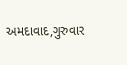અમદાવાદ,ગુરુવાર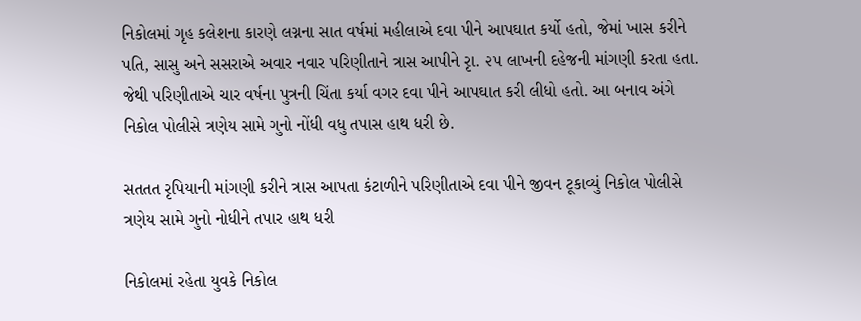નિકોલમાં ગૃહ કલેશના કારણે લગ્નના સાત વર્ષમાં મહીલાએ દવા પીને આપઘાત કર્યો હતો, જેમાં ખાસ કરીને પતિ, સાસુ અને સસરાએ અવાર નવાર પરિણીતાને ત્રાસ આપીને રૃા. ૨૫ લાખની દહેજની માંગણી કરતા હતા. જેથી પરિણીતાએ ચાર વર્ષના પુત્રની ચિંતા કર્યા વગર દવા પીને આપઘાત કરી લીધો હતો. આ બનાવ અંગે નિકોલ પોલીસે ત્રણેય સામે ગુનો નોંધી વધુ તપાસ હાથ ધરી છે.

સતતત રૃપિયાની માંગણી કરીને ત્રાસ આપતા કંટાળીને પરિણીતાએ દવા પીને જીવન ટૂકાવ્યું નિકોલ પોલીસે ત્રણેય સામે ગુનો નોધીને તપાર હાથ ધરી

નિકોલમાં રહેતા યુવકે નિકોલ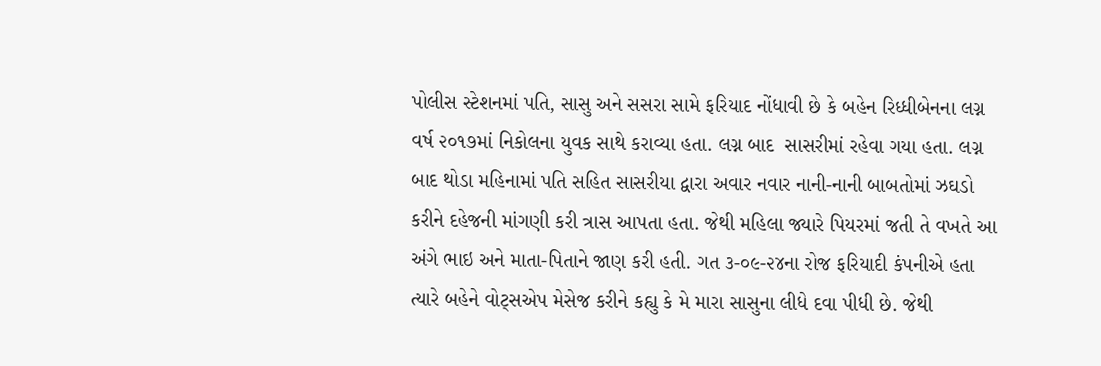પોલીસ સ્ટેશનમાં પતિ, સાસુ અને સસરા સામે ફરિયાદ નોંધાવી છે કે બહેન રિધ્ધીબેનના લગ્ન વર્ષ ૨૦૧૭માં નિકોલના યુવક સાથે કરાવ્યા હતા. લગ્ન બાદ  સાસરીમાં રહેવા ગયા હતા. લગ્ન બાદ થોડા મહિનામાં પતિ સહિત સાસરીયા દ્વારા અવાર નવાર નાની-નાની બાબતોમાં ઝઘડો કરીને દહેજની માંગણી કરી ત્રાસ આપતા હતા. જેથી મહિલા જ્યારે પિયરમાં જતી તે વખતે આ અંગે ભાઇ અને માતા-પિતાને જાણ કરી હતી. ગત ૩-૦૯-૨૪ના રોજ ફરિયાદી કંપનીએ હતા ત્યારે બહેને વોટ્સએપ મેસેજ કરીને કહ્યુ કે મે મારા સાસુના લીધે દવા પીધી છે. જેથી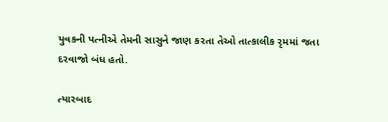યુવકની પત્નીએ તેમની સાસુને જાણ કરતા તેઓ તાત્કાલીક રૃમમાં જતા દરવાજો બંધ હતો.

ત્યારબાદ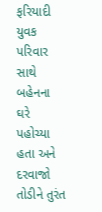ફરિયાદી યુવક પરિવાર સાથે બહેનના ઘરે પહોચ્યા હતા અને દરવાજો તોડીને તુરંત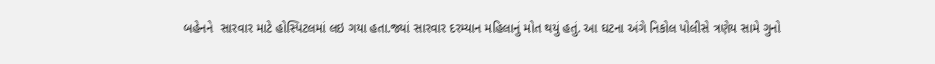બહેનને  સારવાર માટે હોસ્પિટલમાં લઇ ગયા હતા.જ્યાં સારવાર દરમ્યાન મહિલાનું મોત થયું હતું. આ ઘટના અંગે નિકોલ પોલીસે ત્રણેય સામે ગુનો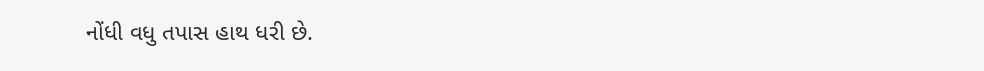નોંધી વધુ તપાસ હાથ ધરી છે.